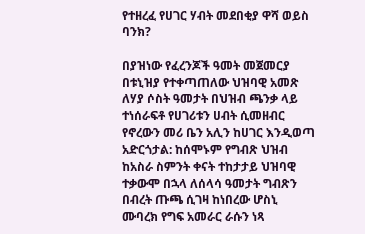የተዘረፈ የሀገር ሃብት መደበቂያ ዋሻ ወይስ ባንክ?

በያዝነው የፈረንጆች ዓመት መጀመርያ በቱኒዝያ የተቀጣጠለው ህዝባዊ አመጽ ለሃያ ሶስት ዓመታት በህዝብ ጫንቃ ላይ ተነሰራፍቶ የሀገሪቱን ሀብት ሲመዘብር የኖረውን መሪ ቤን አሊን ከሀገር እንዲወጣ አድርጎታል: ከሰሞኑም የግብጽ ህዝብ ከአስራ ስምንት ቀናት ተከታታይ ህዝባዊ ተቃውሞ በኋላ ለሰላሳ ዓመታት ግብጽን በብረት ጡጫ ሲገዛ ከነበረው ሆስኒ ሙባረክ የግፍ አመራር ራሱን ነጻ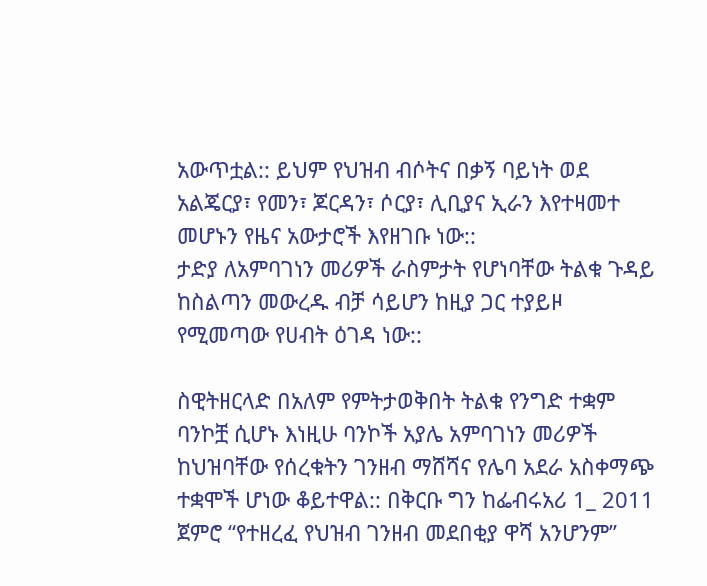አውጥቷል:: ይህም የህዝብ ብሶትና በቃኝ ባይነት ወደ አልጄርያ፣ የመን፣ ጆርዳን፣ ሶርያ፣ ሊቢያና ኢራን እየተዛመተ መሆኑን የዜና አውታሮች እየዘገቡ ነው::
ታድያ ለአምባገነን መሪዎች ራስምታት የሆነባቸው ትልቁ ጉዳይ ከስልጣን መውረዱ ብቻ ሳይሆን ከዚያ ጋር ተያይዞ የሚመጣው የሀብት ዕገዳ ነው::

ስዊትዘርላድ በአለም የምትታወቅበት ትልቁ የንግድ ተቋም ባንኮቿ ሲሆኑ እነዚሁ ባንኮች አያሌ አምባገነን መሪዎች ከህዝባቸው የሰረቁትን ገንዘብ ማሸሻና የሌባ አደራ አስቀማጭ ተቋሞች ሆነው ቆይተዋል:: በቅርቡ ግን ከፌብሩአሪ 1_ 2011 ጀምሮ “የተዘረፈ የህዝብ ገንዘብ መደበቂያ ዋሻ አንሆንም”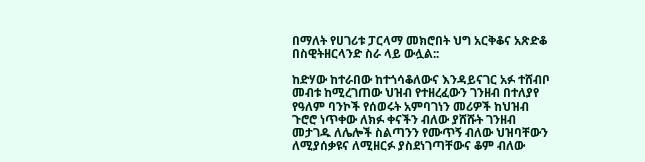በማለት የሀገሪቱ ፓርላማ መክሮበት ህግ አርቅቆና አጽድቆ በስዊትዘርላንድ ስራ ላይ ውሏል::

ከድሃው ከተራበው ከተጎሳቆለውና እንዳይናገር አፉ ተሸብቦ መብቱ ከሚረገጠው ህዝብ የተዘረፈውን ገንዘብ በተለያየ የዓለም ባንኮች የሰወሩት አምባገነን መሪዎች ከህዝብ ጉሮሮ ነጥቀው ለክፉ ቀናችን ብለው ያሸሹት ገንዘብ መታገዱ ለሌሎች ስልጣንን የሙጥኝ ብለው ህዝባቸውን ለሚያሰቃዩና ለሚዘርፉ ያስደነገጣቸውና ቆም ብለው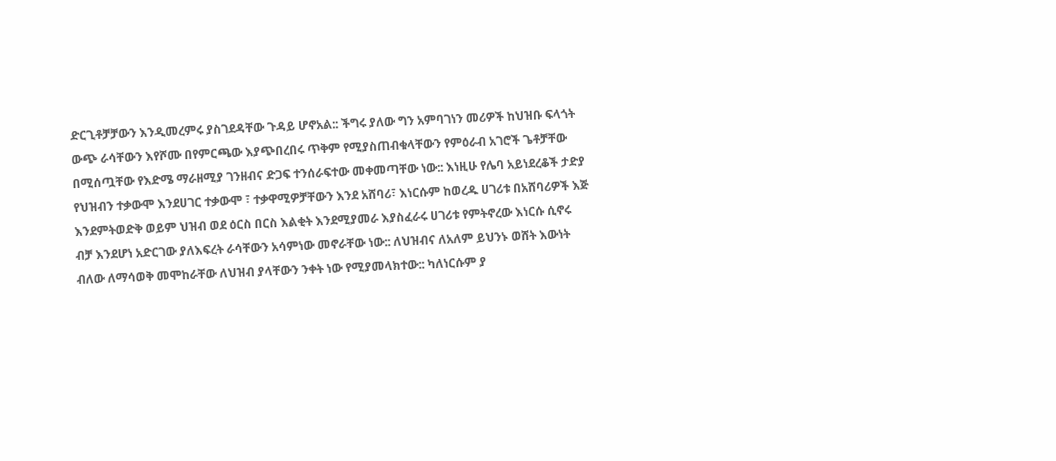ድርጊቶቻቻውን እንዲመረምሩ ያስገደዳቸው ጉዳይ ሆኖአል:: ችግሩ ያለው ግን አምባገነን መሪዎች ከህዝቡ ፍላጎት ውጭ ራሳቸውን እየሾሙ በየምርጫው እያጭበረበሩ ጥቅም የሚያስጠብቁላቸውን የምዕራብ አገሮች ጌቶቻቸው በሚሰጧቸው የእድሜ ማራዘሚያ ገንዘብና ድጋፍ ተንሰራፍተው መቀመጣቸው ነው:: እነዚሁ የሌባ አይነደረቆች ታድያ የህዝብን ተቃውሞ እንደሀገር ተቃውሞ ፣ ተቃዋሚዎቻቸውን እንደ አሸባሪ፣ እነርሱም ከወረዱ ሀገሪቱ በአሸባሪዎች እጅ እንደምትወድቅ ወይም ህዝብ ወደ ዕርስ በርስ እልቂት እንደሚያመራ እያስፈራሩ ሀገሪቱ የምትኖረው እነርሱ ሲኖሩ ብቻ እንደሆነ አድርገው ያለእፍረት ራሳቸውን አሳምነው መኖራቸው ነው:: ለህዝብና ለአለም ይህንኑ ወሸት እውነት ብለው ለማሳወቅ መሞከራቸው ለህዝብ ያላቸውን ንቀት ነው የሚያመላክተው:: ካለነርሱም ያ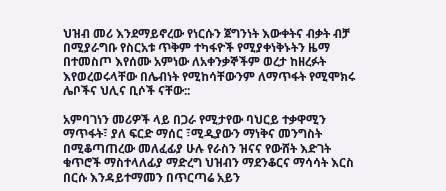ህዝብ መሪ እንደማይኖረው የነርሱን ጀግንነት እውቀትና ብቃት ብቻ በሚያራግቡ የስርአቱ ጥቅም ተካፋዮች የሚያቀነቅኑትን ዜማ በተመስጦ እየሰሙ አምነው ለአቀንቃኞችም ወረታ ከዘረፉት እየወረወሩላቸው በሌብነት የሚከሳቸውንም ለማጥፋት የሚሞክሩ ሌቦችና ህሊና ቢሶች ናቸው::

አምባገነን መሪዎች ላይ በጋራ የሚታየው ባህርይ ተቃዋሚን ማጥፋት፣ ያለ ፍርድ ማሰር ፣ሚዲያውን ማነቅና መንግስት በሚቆጣጠረው መለፈፊያ ሁሉ የራስን ዝናና የውሸት እድገት ቁጥሮች ማስተላለፊያ ማድረግ ህዝብን ማደንቆርና ማሳሳት እርስ በርሱ እንዳይተማመን በጥርጣሬ አይን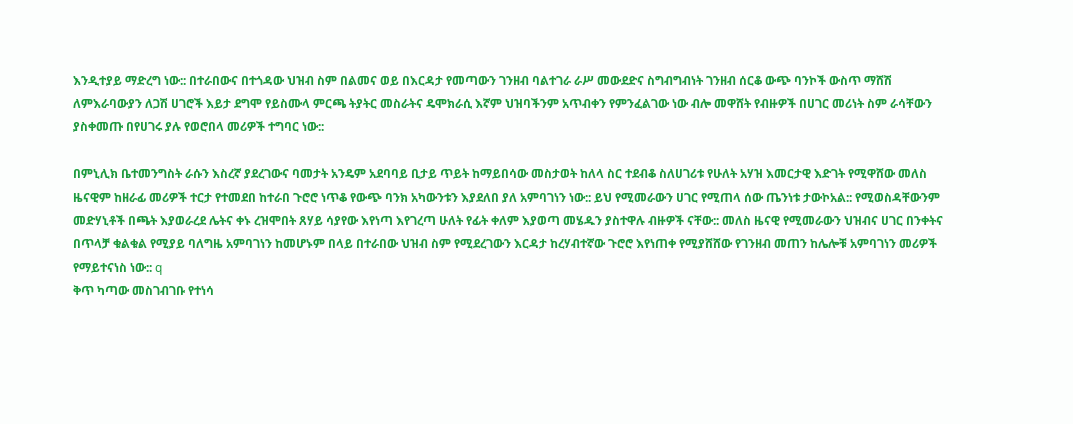እንዲተያይ ማድረግ ነው:: በተራበውና በተጎዳው ህዝብ ስም በልመና ወይ በእርዳታ የመጣውን ገንዘብ ባልተገራ ራሥ መውደድና ስግብግብነት ገንዘብ ሰርቆ ውጭ ባንኮች ውስጥ ማሸሽ ለምእራባውያን ለጋሽ ሀገሮች እይታ ደግሞ የይስሙላ ምርጫ ትያትር መስራትና ዴሞክራሲ እኛም ህዝባችንም አጥብቀን የምንፈልገው ነው ብሎ መዋሸት የብዙዎች በሀገር መሪነት ስም ራሳቸውን ያስቀመጡ በየሀገሩ ያሉ የወሮበላ መሪዎች ተግባር ነው::

በምኒሊክ ቤተመንግስት ራሱን እስረኛ ያደረገውና ባመታት አንዴም አደባባይ ቢታይ ጥይት ከማይበሳው መስታወት ከለላ ስር ተደብቆ ስለሀገሪቱ የሁለት አሃዝ እመርታዊ እድገት የሚዋሸው መለስ ዜናዊም ከዘራፊ መሪዎች ተርታ የተመደበ ከተራበ ጉሮሮ ነጥቆ የውጭ ባንክ አካውንቱን እያደለበ ያለ አምባገነን ነው:: ይህ የሚመራውን ሀገር የሚጠላ ሰው ጤንነቱ ታውኮአል:: የሚወስዳቸውንም መድሃኒቶች በጫት እያወራረደ ሌትና ቀኑ ረዝሞበት ጸሃይ ሳያየው እየነጣ እየገረጣ ሁለት የፊት ቀለም እያወጣ መሄዱን ያስተዋሉ ብዙዎች ናቸው:: መለስ ዜናዊ የሚመራውን ህዝብና ሀገር በንቀትና በጥላቻ ቁልቁል የሚያይ ባለግዜ አምባገነን ከመሆኑም በላይ በተራበው ህዝብ ስም የሚደረገውን እርዳታ ከረሃብተኛው ጉሮሮ እየነጠቀ የሚያሸሸው የገንዘብ መጠን ከሌሎቹ አምባገነን መሪዎች የማይተናነስ ነው:: q
ቅጥ ካጣው መስገብገቡ የተነሳ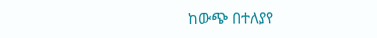ከውጭ በተለያየ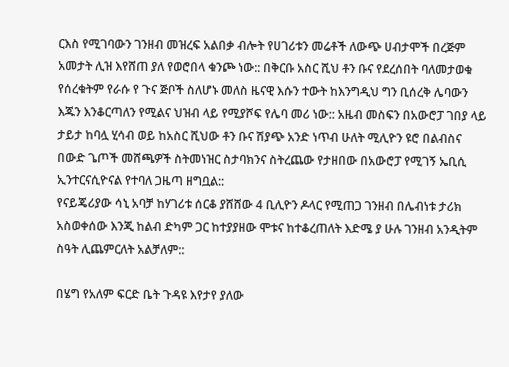ርእስ የሚገባውን ገንዘብ መዝረፍ አልበቃ ብሎት የሀገሪቱን መሬቶች ለውጭ ሀብታሞች በረጅም አመታት ሊዝ እየሸጠ ያለ የወሮበላ ቁንጮ ነው:: በቅርቡ አስር ሺህ ቶን ቡና የደረሰበት ባለመታወቁ የሰረቁትም የራሱ የ ጉና ጅቦች ስለሆኑ መለስ ዜናዊ እሱን ተውት ከእንግዲህ ግን ቢሰረቅ ሌባውን እጁን እንቆርጣለን የሚልና ህዝብ ላይ የሚያሾፍ የሌባ መሪ ነው:: አዜብ መስፍን በአውሮፓ ገበያ ላይ ታይታ ከባሏ ሂሳብ ወይ ከአስር ሺህው ቶን ቡና ሽያጭ አንድ ነጥብ ሁለት ሚሊዮን ዩሮ በልብስና በውድ ጌጦች መሸጫዎች ስትመነዝር ስታባክንና ስትረጨው የታዘበው በአውሮፓ የሚገኝ ኤቢሲ ኢንተርናሲዮናል የተባለ ጋዜጣ ዘግቧል::
የናይጄሪያው ሳኒ አባቻ ከሃገሪቱ ሰርቆ ያሸሸው 4 ቢሊዮን ዶላር የሚጠጋ ገንዘብ በሌብነቱ ታሪክ አስወቀሰው እንጂ ከልብ ድካም ጋር ከተያያዘው ሞቱና ከተቆረጠለት እድሜ ያ ሁሉ ገንዘብ አንዲትም ስዓት ሊጨምርለት አልቻለም::

በሄግ የአለም ፍርድ ቤት ጉዳዩ እየታየ ያለው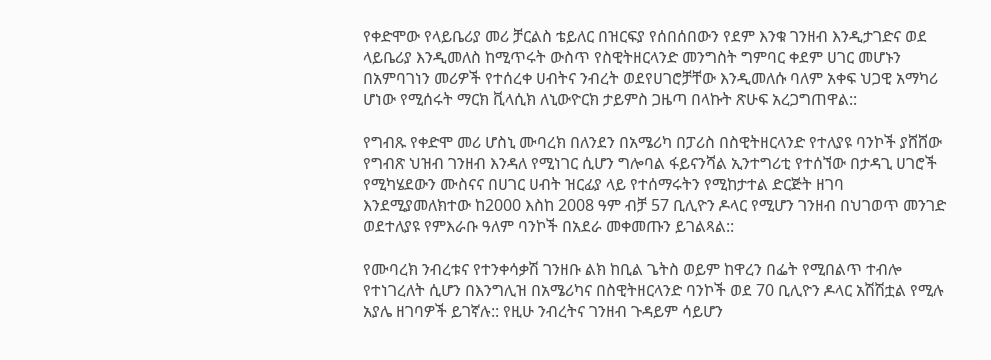የቀድሞው የላይቤሪያ መሪ ቻርልስ ቴይለር በዝርፍያ የሰበሰበውን የደም እንቁ ገንዘብ እንዲታገድና ወደ ላይቤሪያ እንዲመለስ ከሚጥሩት ውስጥ የስዊትዘርላንድ መንግስት ግምባር ቀደም ሀገር መሆኑን በአምባገነን መሪዎች የተሰረቀ ሀብትና ንብረት ወደየሀገሮቻቸው እንዲመለሱ ባለም አቀፍ ህጋዊ አማካሪ ሆነው የሚሰሩት ማርክ ቪላሲክ ለኒውዮርክ ታይምስ ጋዜጣ በላኩት ጽሁፍ አረጋግጠዋል::

የግብጹ የቀድሞ መሪ ሆስኒ ሙባረክ በለንደን በአሜሪካ በፓሪስ በስዊትዘርላንድ የተለያዩ ባንኮች ያሸሸው የግብጽ ህዝብ ገንዘብ እንዳለ የሚነገር ሲሆን ግሎባል ፋይናንሻል ኢንተግሪቲ የተሰኘው በታዳጊ ሀገሮች የሚካሄደውን ሙስናና በሀገር ሀብት ዝርፊያ ላይ የተሰማሩትን የሚከታተል ድርጅት ዘገባ እንደሚያመለክተው ከ2000 እስከ 2008 ዓም ብቻ 57 ቢሊዮን ዶላር የሚሆን ገንዘብ በህገወጥ መንገድ ወደተለያዩ የምእራቡ ዓለም ባንኮች በአደራ መቀመጡን ይገልጻል::

የሙባረክ ንብረቱና የተንቀሳቃሽ ገንዘቡ ልክ ከቢል ጌትስ ወይም ከዋረን በፌት የሚበልጥ ተብሎ የተነገረለት ሲሆን በእንግሊዝ በአሜሪካና በስዊትዘርላንድ ባንኮች ወደ 70 ቢሊዮን ዶላር አሽሽቷል የሚሉ አያሌ ዘገባዎች ይገኛሉ:: የዚሁ ንብረትና ገንዘብ ጉዳይም ሳይሆን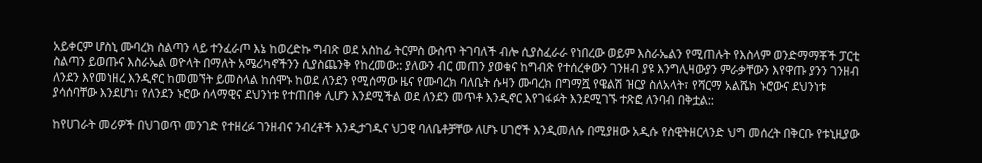አይቀርም ሆስኒ ሙባረክ ስልጣን ላይ ተንፈራጦ እኔ ከወረድኩ ግብጽ ወደ አስከፊ ትርምስ ውስጥ ትገባለች ብሎ ሲያስፈራራ የነበረው ወይም እስራኤልን የሚጠሉት የእስላም ወንድማማቾች ፓርቲ ስልጣን ይወጡና እስራኤል ወዮላት በማለት አሜሪካኖችንን ሲያስጨንቅ የከረመው:: ያለውን ብር መጠን ያወቁና ከግብጽ የተሰረቀውን ገንዘብ ያዩ እንግሊዛውያን ምራቃቸውን እየዋጡ ያንን ገንዘብ ለንደን እየመነዘረ እንዲኖር ከመመኘት ይመስላል ከሰሞኑ ከወደ ለንደን የሚሰማው ዜና የሙባረክ ባለቤት ሱዛን ሙባረክ በግማሿ የዌልሽ ዝርያ ስለአላት፣ የሻርማ አልሼክ ኑሮውና ደህንነቱ ያሳሰባቸው እንደሆነ፣ የለንደን ኑሮው ሰላማዊና ደህንነቱ የተጠበቀ ሊሆን እንደሚችል ወደ ለንደን መጥቶ እንዲኖር እየገፋፉት እንደሚገኙ ተጽፎ ለንባብ በቅቷል::

ከየሀገራት መሪዎች በህገወጥ መንገድ የተዘረፉ ገንዘብና ንብረቶች እንዲታገዱና ህጋዊ ባለቤቶቻቸው ለሆኑ ሀገሮች እንዲመለሱ በሚያዘው አዲሱ የስዊትዘርላንድ ህግ መሰረት በቅርቡ የቱኒዚያው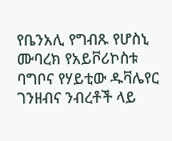የቤንአሊ የግብጹ የሆስኒ ሙባረክ የአይቮሪኮስቱ ባግቦና የሃይቲው ዱቫሌየር ገንዘብና ንብረቶች ላይ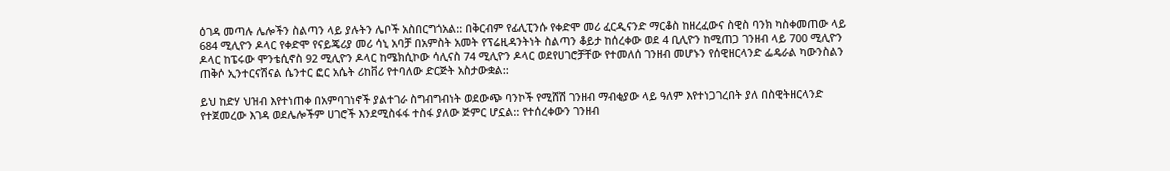ዕገዳ መጣሉ ሌሎችን ስልጣን ላይ ያሉትን ሌቦች አስበርግጎአል:: በቅርብም የፊሊፒንሱ የቀድሞ መሪ ፈርዲናንድ ማርቆስ ከዘረፈውና ስዊስ ባንክ ካስቀመጠው ላይ 684 ሚሊዮን ዶላር የቀድሞ የናይጄሪያ መሪ ሳኒ አባቻ በአምስት አመት የፕሬዚዳንትነት ስልጣን ቆይታ ከሰረቀው ወደ 4 ቢሊዮን ከሚጠጋ ገንዘብ ላይ 700 ሚሊዮን ዶላር ከፔሩው ሞንቴሲኖስ 92 ሚሊዮን ዶላር ከሜክሲኮው ሳሊናስ 74 ሚሊዮን ዶላር ወደየሀገሮቻቸው የተመለሰ ገንዘብ መሆኑን የሰዊዘርላንድ ፌዴራል ካውንስልን ጠቅሶ ኢንተርናሽናል ሴንተር ፎር አሴት ሪከቨሪ የተባለው ድርጅት አስታውቋል::

ይህ ከድሃ ህዝብ እየተነጠቀ በአምባገነኖች ያልተገራ ስግብግብነት ወደውጭ ባንኮች የሚሸሽ ገንዘብ ማብቂያው ላይ ዓለም እየተነጋገረበት ያለ በስዊትዘርላንድ የተጀመረው እገዳ ወደሌሎችም ሀገሮች እንደሚስፋፋ ተስፋ ያለው ጅምር ሆኗል:: የተሰረቀውን ገንዘብ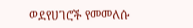ወደየሀገሮች የመመለሱ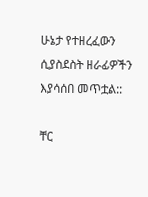ሁኔታ የተዘረፈውን ሲያስደስት ዘራፊዎችን እያሳሰበ መጥቷል::

ቸር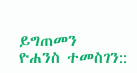ይግጠመን
ዮሐንስ ተመስገን::